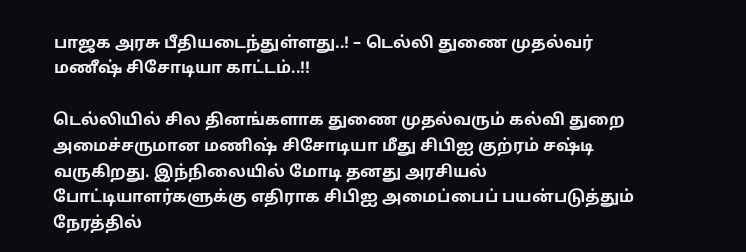பாஜக அரசு பீதியடைந்துள்ளது..! – டெல்லி துணை முதல்வர் மணீஷ் சிசோடியா காட்டம்..!!

டெல்லியில் சில தினங்களாக துணை முதல்வரும் கல்வி துறை அமைச்சருமான மணிஷ் சிசோடியா மீது சிபிஐ குற்ரம் சஷ்டி வருகிறது. இந்நிலையில் மோடி தனது அரசியல் போட்டியாளர்களுக்கு எதிராக சிபிஐ அமைப்பைப் பயன்படுத்தும் நேரத்தில்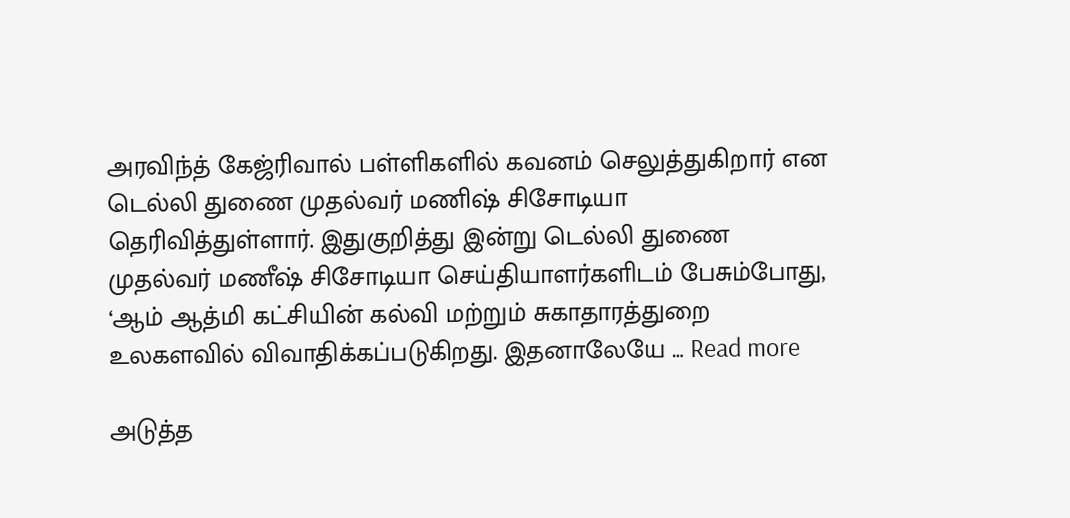அரவிந்த் கேஜ்ரிவால் பள்ளிகளில் கவனம் செலுத்துகிறார் என டெல்லி துணை முதல்வர் மணிஷ் சிசோடியா தெரிவித்துள்ளார். இதுகுறித்து இன்று டெல்லி துணை முதல்வர் மணீஷ் சிசோடியா செய்தியாளர்களிடம் பேசும்போது, ‘ஆம் ஆத்மி கட்சியின் கல்வி மற்றும் சுகாதாரத்துறை உலகளவில் விவாதிக்கப்படுகிறது. இதனாலேயே … Read more

அடுத்த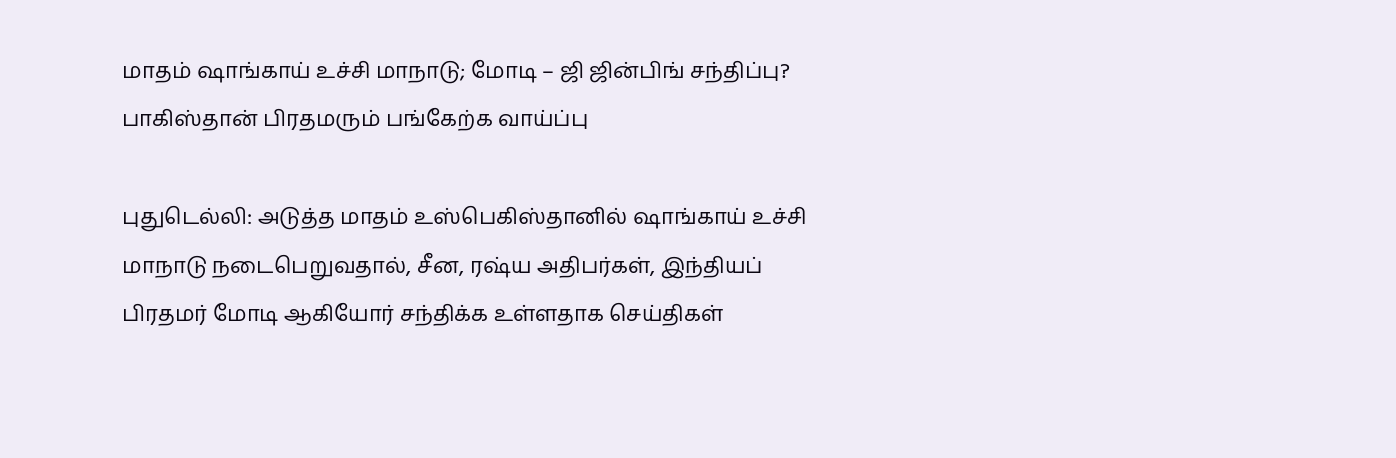மாதம் ஷாங்காய் உச்சி மாநாடு; மோடி – ஜி ஜின்பிங் சந்திப்பு? பாகிஸ்தான் பிரதமரும் பங்கேற்க வாய்ப்பு

புதுடெல்லி: அடுத்த மாதம் உஸ்பெகிஸ்தானில் ஷாங்காய் உச்சி மாநாடு நடைபெறுவதால், சீன, ரஷ்ய அதிபர்கள், இந்தியப் பிரதமர் மோடி ஆகியோர் சந்திக்க உள்ளதாக செய்திகள்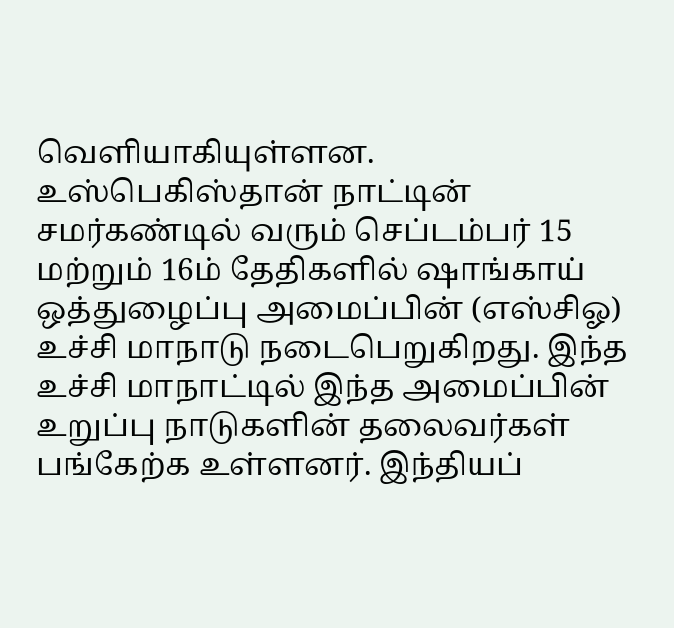வெளியாகியுள்ளன. உஸ்பெகிஸ்தான் நாட்டின் சமர்கண்டில் வரும் செப்டம்பர் 15 மற்றும் 16ம் தேதிகளில் ஷாங்காய் ஒத்துழைப்பு அமைப்பின் (எஸ்சிஓ) உச்சி மாநாடு நடைபெறுகிறது. இந்த உச்சி மாநாட்டில் இந்த அமைப்பின் உறுப்பு நாடுகளின் தலைவர்கள் பங்கேற்க உள்ளனர். இந்தியப்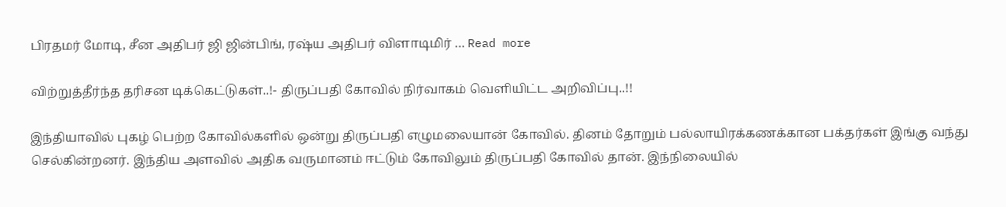பிரதமர் மோடி, சீன அதிபர் ஜி ஜின்பிங், ரஷ்ய அதிபர் விளாடிமிர் … Read more

விற்றுத்தீர்ந்த தரிசன டிக்கெட்டுகள்..!- திருப்பதி கோவில் நிர்வாகம் வெளியிட்ட அறிவிப்பு..!!

இந்தியாவில் புகழ் பெற்ற கோவில்களில் ஒன்று திருப்பதி எழுமலையான் கோவில். தினம் தோறும் பல்லாயிரக்கணக்கான பக்தர்கள் இங்கு வந்து செல்கின்றனர். இந்திய அளவில் அதிக வருமானம் ஈட்டும் கோவிலும் திருப்பதி கோவில் தான். இந்நிலையில்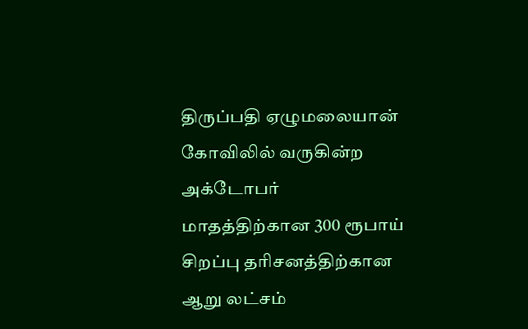திருப்பதி ஏழுமலையான் கோவிலில் வருகின்ற அக்டோபர் மாதத்திற்கான 300 ரூபாய் சிறப்பு தரிசனத்திற்கான ஆறு லட்சம்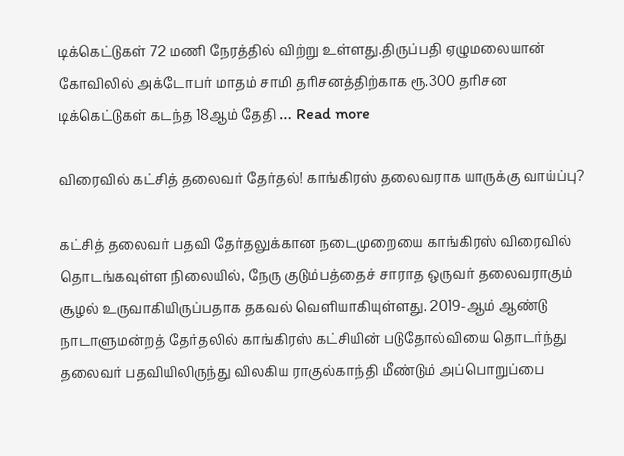டிக்கெட்டுகள் 72 மணி நேரத்தில் விற்று உள்ளது.திருப்பதி ஏழுமலையான் கோவிலில் அக்டோபர் மாதம் சாமி தரிசனத்திற்காக ரூ.300 தரிசன டிக்கெட்டுகள் கடந்த 18ஆம் தேதி … Read more

விரைவில் கட்சித் தலைவர் தேர்தல்! காங்கிரஸ் தலைவராக யாருக்கு வாய்ப்பு?

கட்சித் தலைவர் பதவி தேர்தலுக்கான நடைமுறையை காங்கிரஸ் விரைவில் தொடங்கவுள்ள நிலையில், நேரு குடும்பத்தைச் சாராத ஒருவர் தலைவராகும் சூழல் உருவாகியிருப்பதாக தகவல் வெளியாகியுள்ளது. 2019-ஆம் ஆண்டு நாடாளுமன்றத் தேர்தலில் காங்கிரஸ் கட்சியின் படுதோல்வியை தொடர்ந்து தலைவர் பதவியிலிருந்து விலகிய ராகுல்காந்தி மீண்டும் அப்பொறுப்பை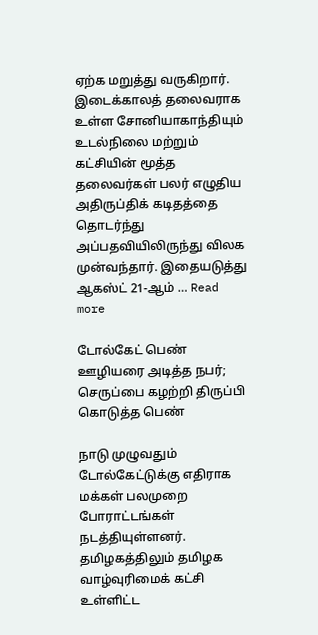ஏற்க மறுத்து வருகிறார். இடைக்காலத் தலைவராக உள்ள சோனியாகாந்தியும் உடல்நிலை மற்றும் கட்சியின் மூத்த தலைவர்கள் பலர் எழுதிய அதிருப்திக் கடிதத்தை தொடர்ந்து அப்பதவியிலிருந்து விலக முன்வந்தார். இதையடுத்து ஆகஸ்ட் 21-ஆம் … Read more

டோல்கேட் பெண் ஊழியரை அடித்த நபர்; செருப்பை கழற்றி திருப்பி கொடுத்த பெண்

நாடு முழுவதும் டோல்கேட்டுக்கு எதிராக மக்கள் பலமுறை போராட்டங்கள் நடத்தியுள்ளனர். தமிழகத்திலும் தமிழக வாழ்வுரிமைக் கட்சி உள்ளிட்ட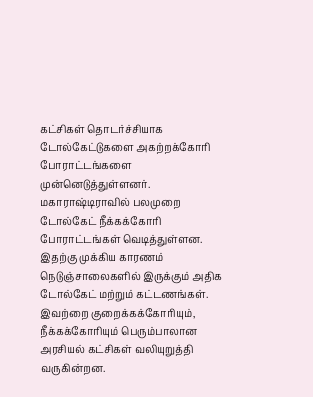கட்சிகள் தொடர்ச்சியாக டோல்கேட்டுகளை அகற்றக்கோரி போராட்டங்களை முன்னெடுத்துள்ளனர். மகாராஷ்டிராவில் பலமுறை டோல்கேட் நீக்கக்கோரி போராட்டங்கள் வெடித்துள்ளன. இதற்கு முக்கிய காரணம் நெடுஞ்சாலைகளில் இருக்கும் அதிக டோல்கேட் மற்றும் கட்டணங்கள். இவற்றை குறைக்கக்கோரியும், நீக்கக்கோரியும் பெரும்பாலான அரசியல் கட்சிகள் வலியுறுத்தி வருகின்றன.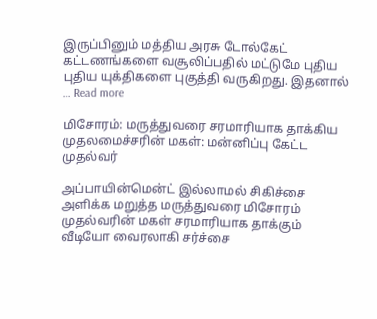இருப்பினும் மத்திய அரசு டோல்கேட் கட்டணங்களை வசூலிப்பதில் மட்டுமே புதிய புதிய யுக்திகளை புகுத்தி வருகிறது. இதனால் … Read more

மிசோரம்: மருத்துவரை சரமாரியாக தாக்கிய முதலமைச்சரின் மகள்: மன்னிப்பு கேட்ட முதல்வர்

அப்பாயின்மென்ட் இல்லாமல் சிகிச்சை அளிக்க மறுத்த மருத்துவரை மிசோரம் முதல்வரின் மகள் சரமாரியாக தாக்கும் வீடியோ வைரலாகி சர்ச்சை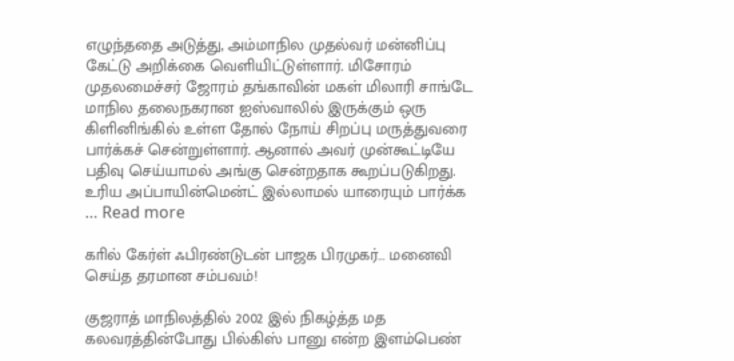எழுந்ததை அடுத்து, அம்மாநில முதல்வர் மன்னிப்பு கேட்டு அறிக்கை வெளியிட்டுள்ளார். மிசோரம் முதலமைச்சர் ஜோரம் தங்காவின் மகள் மிலாரி சாங்டே மாநில தலைநகரான ஐஸ்வாலில் இருக்கும் ஒரு கிளினிங்கில் உள்ள தோல் நோய் சிறப்பு மருத்துவரை பார்க்கச் சென்றுள்ளார். ஆனால் அவர் முன்கூட்டியே பதிவு செய்யாமல் அங்கு சென்றதாக கூறப்படுகிறது. உரிய அப்பாயின்மென்ட் இல்லாமல் யாரையும் பார்க்க … Read more

காில் கேர்ள் ஃபிரண்டுடன் பாஜக பிரமுகர்… மனைவி செய்த தரமான சம்பவம்!

குஜராத் மாநிலத்தில் 2002 இல் நிகழ்த்த மத கலவரத்தின்போது பில்கிஸ் பானு என்ற இளம்பெண்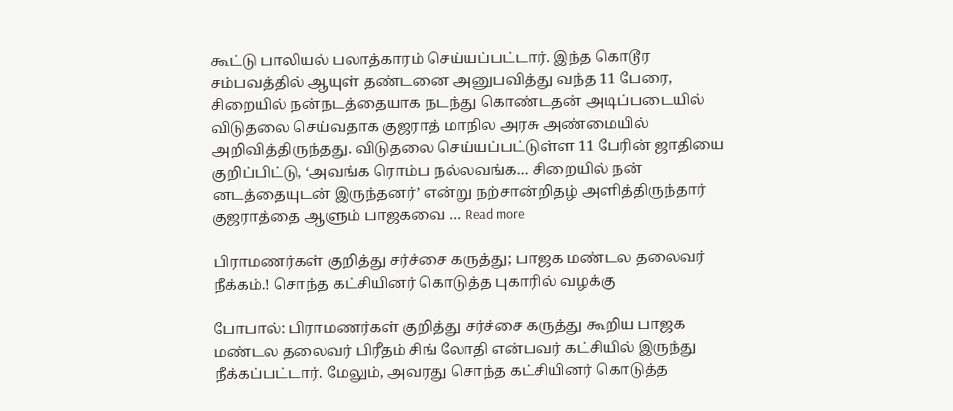கூட்டு பாலியல் பலாத்காரம் செய்யப்பட்டார். இந்த கொடூர சம்பவத்தில் ஆயுள் தண்டனை அனுபவித்து வந்த 11 பேரை, சிறையில் நன்நடத்தையாக நடந்து கொண்டதன் அடிப்படையில் விடுதலை செய்வதாக குஜராத் மாநில அரசு அண்மையில் அறிவித்திருந்தது. விடுதலை செய்யப்பட்டுள்ள 11 பேரின் ஜாதியை குறிப்பிட்டு, ‘அவங்க ரொம்ப நல்லவங்க… சிறையில் நன் னடத்தையுடன் இருந்தனர்’ என்று நற்சான்றிதழ் அளித்திருந்தார் குஜராத்தை ஆளும் பாஜகவை … Read more

பிராமணர்கள் குறித்து சர்ச்சை கருத்து; பாஜக மண்டல தலைவர் நீக்கம்.! சொந்த கட்சியினர் கொடுத்த புகாரில் வழக்கு

போபால்: பிராமணர்கள் குறித்து சர்ச்சை கருத்து கூறிய பாஜக மண்டல தலைவர் பிரீதம் சிங் லோதி என்பவர் கட்சியில் இருந்து நீக்கப்பட்டார். மேலும், அவரது சொந்த கட்சியினர் கொடுத்த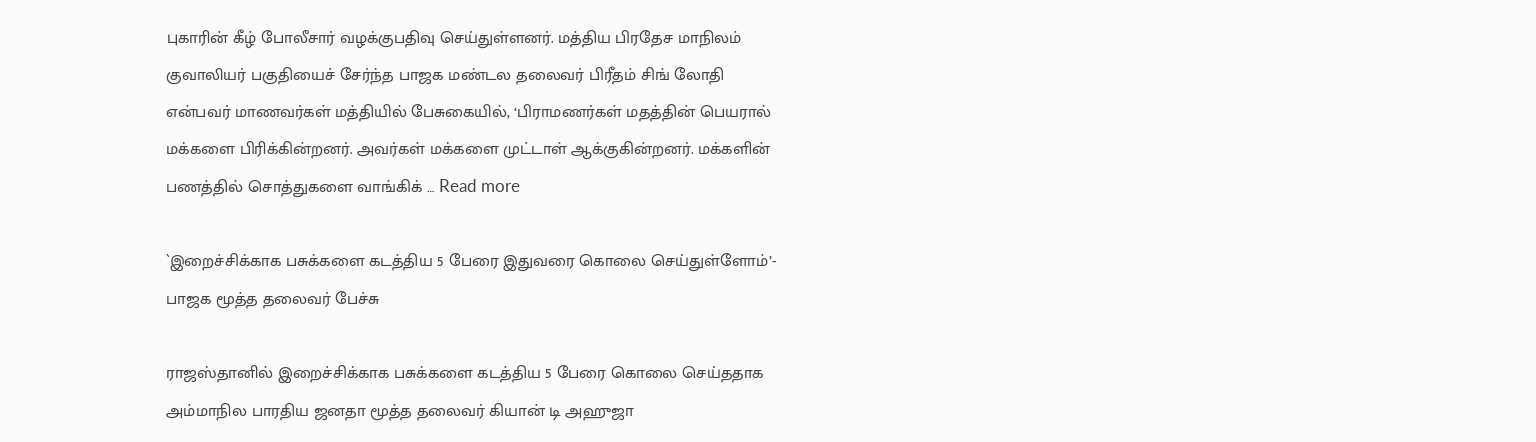புகாரின் கீழ் போலீசார் வழக்குபதிவு செய்துள்ளனர். மத்திய பிரதேச மாநிலம் குவாலியர் பகுதியைச் சேர்ந்த பாஜக மண்டல தலைவர் பிரீதம் சிங் லோதி என்பவர் மாணவர்கள் மத்தியில் பேசுகையில், ‘பிராமணர்கள் மதத்தின் பெயரால் மக்களை பிரிக்கின்றனர். அவர்கள் மக்களை முட்டாள் ஆக்குகின்றனர். மக்களின் பணத்தில் சொத்துகளை வாங்கிக் … Read more

`இறைச்சிக்காக பசுக்களை கடத்திய 5 பேரை இதுவரை கொலை செய்துள்ளோம்’- பாஜக மூத்த தலைவர் பேச்சு

ராஜஸ்தானில் இறைச்சிக்காக பசுக்களை கடத்திய 5 பேரை கொலை செய்ததாக அம்மாநில பாரதிய ஜனதா மூத்த தலைவர் கியான் டி அஹுஜா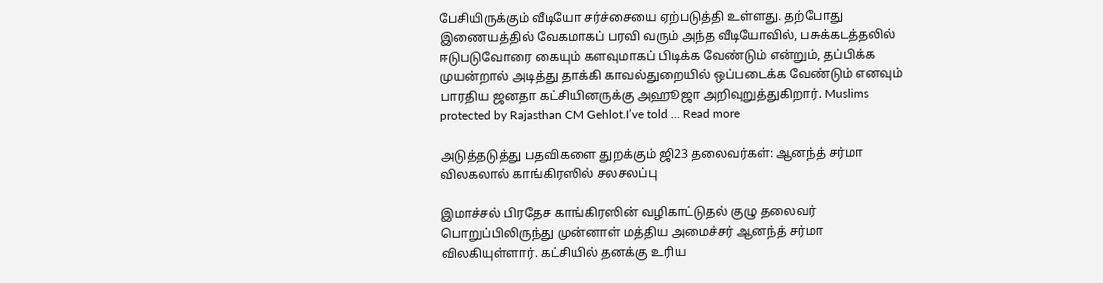பேசியிருக்கும் வீடியோ சர்ச்சையை ஏற்படுத்தி உள்ளது. தற்போது இணையத்தில் வேகமாகப் பரவி வரும் அந்த வீடியோவில், பசுக்கடத்தலில் ஈடுபடுவோரை கையும் களவுமாகப் பிடிக்க வேண்டும் என்றும், தப்பிக்க முயன்றால் அடித்து தாக்கி காவல்துறையில் ஒப்படைக்க வேண்டும் எனவும் பாரதிய ஜனதா கட்சியினருக்கு அஹூஜா அறிவுறுத்துகிறார். Muslims protected by Rajasthan CM Gehlot.I’ve told … Read more

அடுத்தடுத்து பதவிகளை துறக்கும் ஜி23 தலைவர்கள்: ஆனந்த் சர்மா விலகலால் காங்கிரஸில் சலசலப்பு

இமாச்சல் பிரதேச காங்கிரஸின் வழிகாட்டுதல் குழு தலைவர் பொறுப்பிலிருந்து முன்னாள் மத்திய அமைச்சர் ஆனந்த் சர்மா விலகியுள்ளார். கட்சியில் தனக்கு உரிய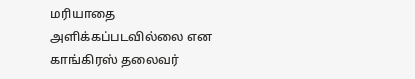மரியாதை அளிக்கப்படவில்லை என காங்கிரஸ் தலைவர்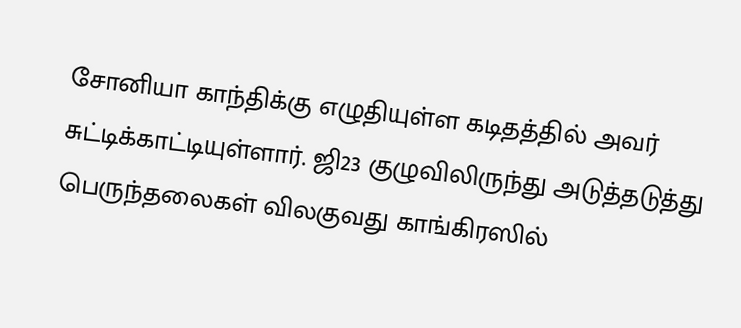சோனியா காந்திக்கு எழுதியுள்ள கடிதத்தில் அவர் சுட்டிக்காட்டியுள்ளார். ஜி23 குழுவிலிருந்து அடுத்தடுத்து பெருந்தலைகள் விலகுவது காங்கிரஸில்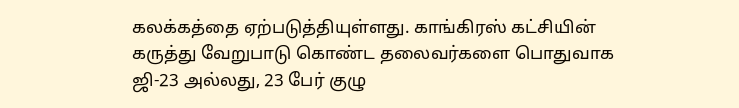கலக்கத்தை ஏற்படுத்தியுள்ளது. காங்கிரஸ் கட்சியின் கருத்து வேறுபாடு கொண்ட தலைவர்களை பொதுவாக ஜி-23 அல்லது, 23 பேர் குழு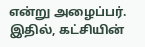என்று அழைப்பர். இதில், கட்சியின்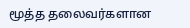மூத்த தலைவர்களான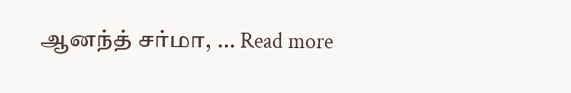ஆனந்த் சர்மா, … Read more